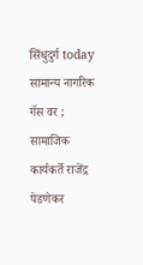सिंधुदुर्ग today
सामान्य नागरिक गॅस वर ; सामाजिक कार्यकर्ते राजेंद्र पेडणेकर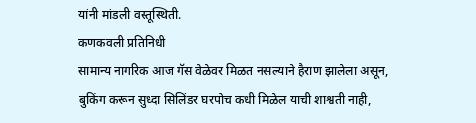यांनी मांडली वस्तूस्थिती.
कणकवली प्रतिनिधी
सामान्य नागरिक आज गॅस वेळेवर मिळत नसल्याने हैराण झालेला असून, बुकिंग करून सुध्दा सिलिंडर घरपोच कधी मिळेल याची शाश्वती नाही,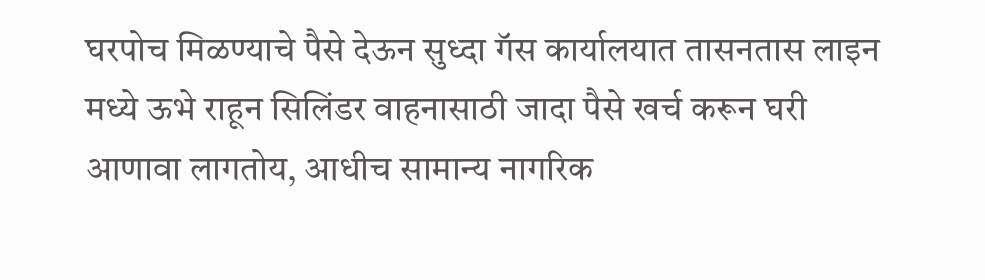घरपोच मिळण्याचे पैसे देऊन सुध्दा गॅस कार्यालयात तासनतास लाइन मध्ये ऊभे राहून सिलिंडर वाहनासाठी जादा पैसे खर्च करून घरी आणावा लागतोय, आधीच सामान्य नागरिक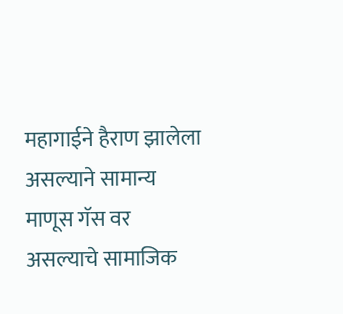महागाईने हैराण झालेला असल्याने सामान्य माणूस गॅस वर असल्याचे सामाजिक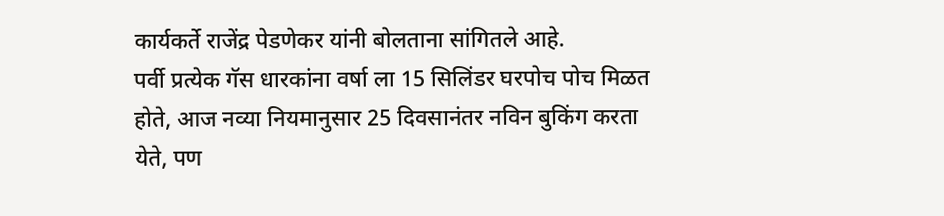कार्यकर्ते राजेंद्र पेडणेकर यांनी बोलताना सांगितले आहे.
पर्वी प्रत्येक गॅस धारकांना वर्षा ला 15 सिलिंडर घरपोच पोच मिळत होते, आज नव्या नियमानुसार 25 दिवसानंतर नविन बुकिंग करता येते, पण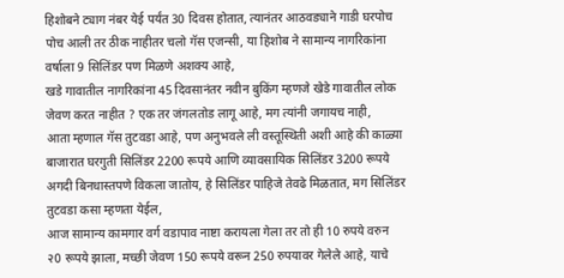हिशोबने ट्याग नंबर येई पर्यंत 30 दिवस होतात, त्यानंतर आठवड्याने गाडी घरपोच पोच आली तर ठीक नाहीतर चलो गॅस एजन्सी, या हिशोब ने सामान्य नागरिकांना वर्षाला 9 सिलिंडर पण मिळणे अशक्य आहे,
खडे गावातील नागरिकांना 45 दिवसानंतर नवीन बुकिंग म्हणजे खेडे गावातील लोक जेवण करत नाहीत ? एक तर जंगलतोड लागू आहे, मग त्यांनी जगायच नाही,
आता म्हणाल गॅस तुटवडा आहे, पण अनुभवले ली वस्तूस्थिती अशी आहे की काळ्या बाजारात घरगुती सिलिंडर 2200 रूपये आणि व्यावसायिक सिलिंडर 3200 रूपये अगदी बिनधास्तपणे विकला जातोय, हे सिलिंडर पाहिजे तेवढे मिळतात, मग सिलिंडर तुटवडा कसा म्हणता येईल,
आज सामान्य कामगार वर्ग वडापाव नाष्टा करायला गेला तर तो ही 10 रुपये वरुन २0 रूपये झाला, मच्छी जेवण 150 रूपये वरून 250 रुपयावर गेलेले आहे, याचे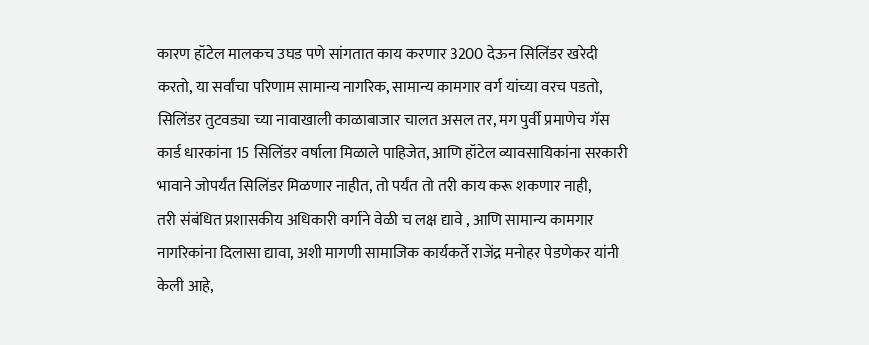कारण हॉटेल मालकच उघड पणे सांगतात काय करणार 3200 देऊन सिलिंडर खरेदी करतो, या सर्वांचा परिणाम सामान्य नागरिक, सामान्य कामगार वर्ग यांच्या वरच पडतो,
सिलिंडर तुटवड्या च्या नावाखाली काळाबाजार चालत असल तर, मग पुर्वी प्रमाणेच गॅस कार्ड धारकांना 15 सिलिंडर वर्षाला मिळाले पाहिजेत, आणि हॉटेल व्यावसायिकांना सरकारी भावाने जोपर्यंत सिलिंडर मिळणार नाहीत, तो पर्यंत तो तरी काय करू शकणार नाही,
तरी संबंधित प्रशासकीय अधिकारी वर्गाने वेळी च लक्ष द्यावे , आणि सामान्य कामगार नागरिकांना दिलासा द्यावा, अशी मागणी सामाजिक कार्यकर्ते राजेंद्र मनोहर पेडणेकर यांनी केली आहे,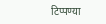टिप्पण्या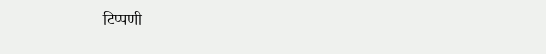टिप्पणी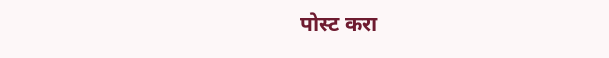पोस्ट करा